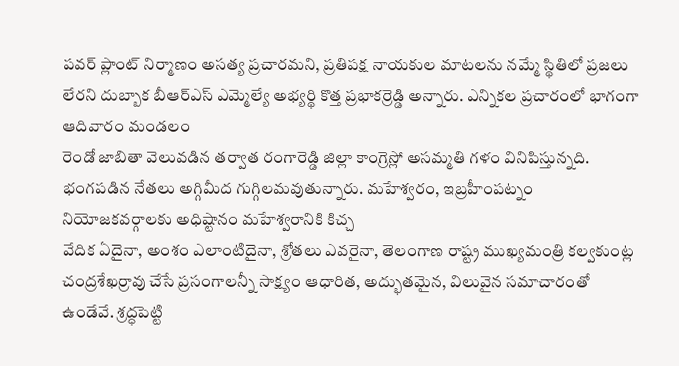పవర్ ప్లాంట్ నిర్మాణం అసత్య ప్రచారమని, ప్రతిపక్ష నాయకుల మాటలను నమ్మే స్థితిలో ప్రజలు లేరని దుబ్బాక బీఆర్ఎస్ ఎమ్మెల్యే అభ్యర్థి కొత్త ప్రభాకర్రెడ్డి అన్నారు. ఎన్నికల ప్రచారంలో భాగంగా ఆదివారం మండలం
రెండో జాబితా వెలువడిన తర్వాత రంగారెడ్డి జిల్లా కాంగ్రెస్లో అసమ్మతి గళం వినిపిస్తున్నది. భంగపడిన నేతలు అగ్గిమీద గుగ్గిలమవుతున్నారు. మహేశ్వరం, ఇబ్రహీంపట్నం నియోజకవర్గాలకు అధిష్టానం మహేశ్వరానికి కిచ్చ
వేదిక ఏదైనా, అంశం ఎలాంటిదైనా, శ్రోతలు ఎవరైనా, తెలంగాణ రాష్ట్ర ముఖ్యమంత్రి కల్వకుంట్ల చంద్రశేఖర్రావు చేసే ప్రసంగాలన్నీ సాక్ష్యం ఆధారిత, అద్భుతమైన, విలువైన సమాచారంతో ఉండేవే. శ్రద్ధపెట్టి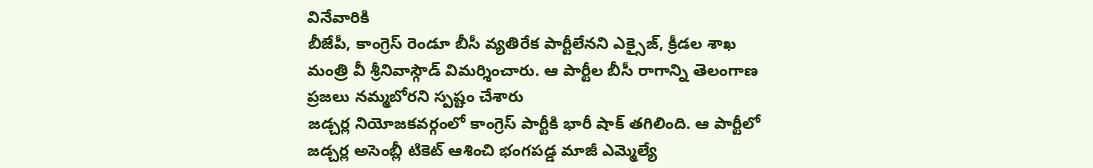వినేవారికి
బీజేపీ, కాంగ్రెస్ రెండూ బీసీ వ్యతిరేక పార్టీలేనని ఎక్సైజ్, క్రీడల శాఖ మంత్రి వీ శ్రీనివాస్గౌడ్ విమర్శించారు. ఆ పార్టీల బీసీ రాగాన్ని తెలంగాణ ప్రజలు నమ్మబోరని స్పష్టం చేశారు
జడ్చర్ల నియోజకవర్గంలో కాంగ్రెస్ పార్టీకి భారీ షాక్ తగిలింది. ఆ పార్టీలో జడ్చర్ల అసెంబ్లీ టికెట్ ఆశించి భంగపడ్డ మాజీ ఎమ్మెల్యే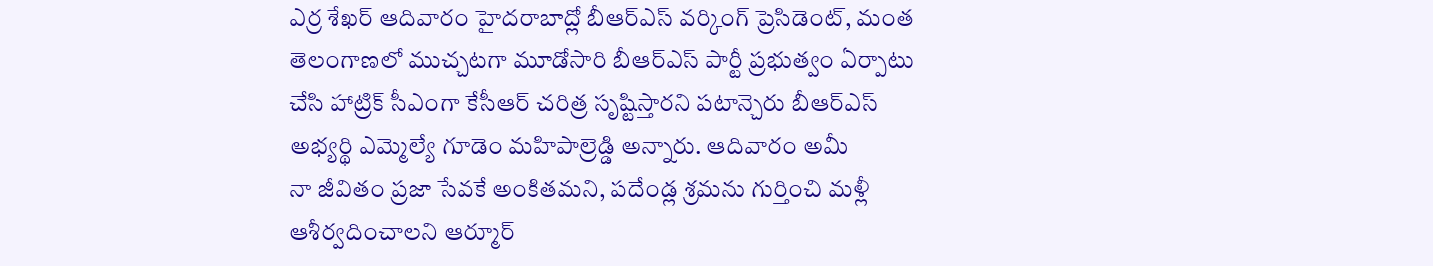ఎర్ర శేఖర్ ఆదివారం హైదరాబాద్లో బీఆర్ఎస్ వర్కింగ్ ప్రెసిడెంట్, మంత
తెలంగాణలో ముచ్చటగా మూడోసారి బీఆర్ఎస్ పార్టీ ప్రభుత్వం ఏర్పాటు చేసి హాట్రిక్ సీఎంగా కేసీఆర్ చరిత్ర సృష్టిస్తారని పటాన్చెరు బీఆర్ఎస్ అభ్యర్థి ఎమ్మెల్యే గూడెం మహిపాల్రెడ్డి అన్నారు. ఆదివారం అమీ
నా జీవితం ప్రజా సేవకే అంకితమని, పదేండ్ల శ్రమను గుర్తించి మళ్లీ ఆశీర్వదించాలని ఆర్మూర్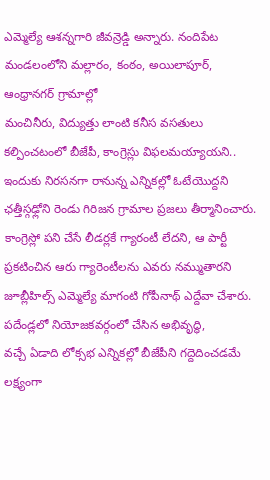ఎమ్మెల్యే ఆశన్నగారి జీవన్రెడ్డి అన్నారు. నందిపేట మండలంలోని మల్లారం, కంఠం, అయిలాపూర్, ఆంధ్రానగర్ గ్రామాల్లో
మంచినీరు, విద్యుత్తు లాంటి కనీస వసతులు కల్పించటంలో బీజేపీ, కాంగ్రెస్లు విఫలమయ్యాయని.. ఇందుకు నిరసనగా రానున్న ఎన్నికల్లో ఓటేయొద్దని ఛత్తీస్గఢ్లోని రెండు గిరిజన గ్రామాల ప్రజలు తీర్మానించారు.
కాంగ్రెస్లో పని చేసే లీడర్లకే గ్యారంటీ లేదని, ఆ పార్టీ ప్రకటించిన ఆరు గ్యారెంటీలను ఎవరు నమ్ముతారని జూబ్లీహిల్స్ ఎమ్మెల్యే మాగంటి గోపీనాథ్ ఎద్దేవా చేశారు. పదేండ్లలో నియోజకవర్గంలో చేసిన అభివృద్ధి,
వచ్చే ఏడాది లోక్సభ ఎన్నికల్లో బీజేపీని గద్దెదించడమే లక్ష్యంగా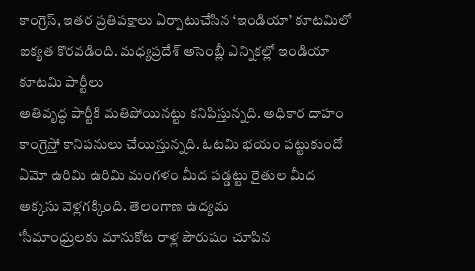కాంగ్రెస్, ఇతర ప్రతిపక్షాలు ఏర్పాటుచేసిన ‘ఇండియా’ కూటమిలో ఐక్యత కొరవడింది. మధ్యప్రదేశ్ అసెంబ్లీ ఎన్నికల్లో ఇండియా కూటమి పార్టీలు
అతివృద్ధ పార్టీకి మతిపోయినట్టు కనిపిస్తున్నది. అధికార దాహం కాంగ్రెస్తో కానిపనులు చేయిస్తున్నది. ఓటమి భయం పట్టుకుందో ఏమో ఉరిమి ఉరిమి మంగళం మీద పడ్డట్టు రైతుల మీద అక్కసు వెళ్లగక్కింది. తెలంగాణ ఉద్యమ
‘సీమాంధ్రులకు మానుకోట రాళ్ల పౌరుషం చూపిన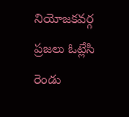నియోజకవర్గ ప్రజలు ఓట్లేసి రెండు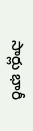సార్లు భారీ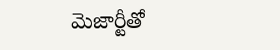మెజార్టీతో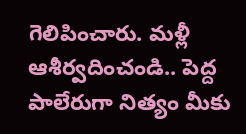గెలిపించారు. మళ్లీ ఆశీర్వదించండి.. పెద్ద పాలేరుగా నిత్యం మీకు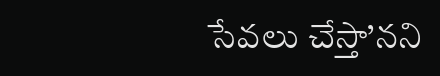సేవలు చేస్తా’నని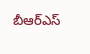బీఆర్ఎస్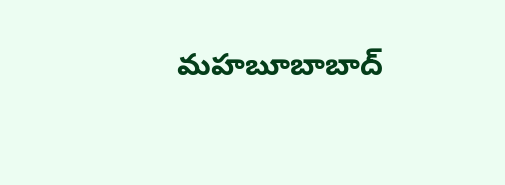మహబూబాబాద్